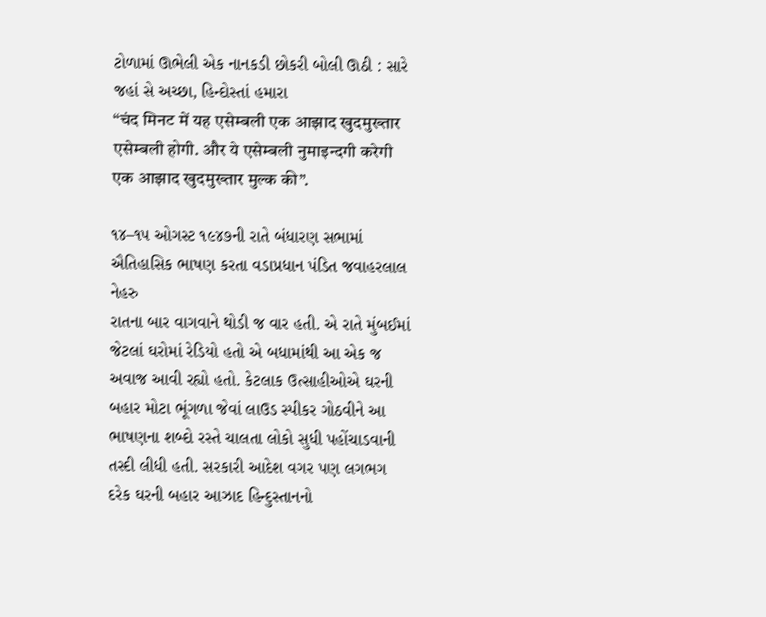ટોળામાં ઊભેલી એક નાનકડી છોકરી બોલી ઊઠી : સારે જહાં સે અચ્છા, હિન્દોસ્તાં હમારા
“चंद मिनट में यह एसेम्बली एक आझाद खुदमुख्तार एसेम्बली होगी. और ये एसेम्बली नुमाइन्दगी करेगी एक आझाद खुदमुख्तार मुल्क की”.

૧૪–૧૫ ઓગસ્ટ ૧૯૪૭ની રાતે બંધારણ સભામાં ઐતિહાસિક ભાષણ કરતા વડાપ્રધાન પંડિત જવાહરલાલ નેહરુ
રાતના બાર વાગવાને થોડી જ વાર હતી. એ રાતે મુંબઈમાં જેટલાં ઘરોમાં રેડિયો હતો એ બધામાંથી આ એક જ અવાજ આવી રહ્યો હતો. કેટલાક ઉત્સાહીઓએ ઘરની બહાર મોટા ભૂંગળા જેવાં લાઉડ સ્પીકર ગોઠવીને આ ભાષણના શબ્દો રસ્તે ચાલતા લોકો સુધી પહોંચાડવાની તસ્દી લીધી હતી. સરકારી આદેશ વગર પણ લગભગ દરેક ઘરની બહાર આઝાદ હિન્દુસ્તાનનો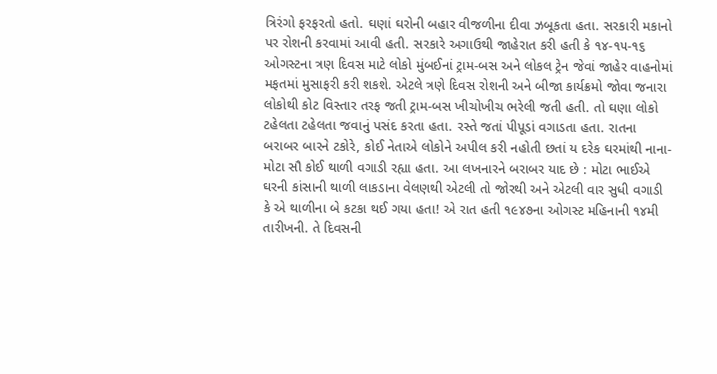ત્રિરંગો ફરફરતો હતો. ઘણાં ઘરોની બહાર વીજળીના દીવા ઝબૂકતા હતા. સરકારી મકાનો પર રોશની કરવામાં આવી હતી. સરકારે અગાઉથી જાહેરાત કરી હતી કે ૧૪-૧૫-૧૬ ઓગસ્ટના ત્રણ દિવસ માટે લોકો મુંબઈનાં ટ્રામ-બસ અને લોકલ ટ્રેન જેવાં જાહેર વાહનોમાં મફતમાં મુસાફરી કરી શકશે. એટલે ત્રણે દિવસ રોશની અને બીજા કાર્યક્રમો જોવા જનારા લોકોથી કોટ વિસ્તાર તરફ જતી ટ્રામ-બસ ખીચોખીચ ભરેલી જતી હતી. તો ઘણા લોકો ટહેલતા ટહેલતા જવાનું પસંદ કરતા હતા. રસ્તે જતાં પીપૂડાં વગાડતા હતા. રાતના બરાબર બારને ટકોરે, કોઈ નેતાએ લોકોને અપીલ કરી નહોતી છતાં ય દરેક ઘરમાંથી નાના-મોટા સૌ કોઈ થાળી વગાડી રહ્યા હતા. આ લખનારને બરાબર યાદ છે : મોટા ભાઈએ ઘરની કાંસાની થાળી લાકડાના વેલણથી એટલી તો જોરથી અને એટલી વાર સુધી વગાડી કે એ થાળીના બે કટકા થઈ ગયા હતા! એ રાત હતી ૧૯૪૭ના ઓગસ્ટ મહિનાની ૧૪મી તારીખની. તે દિવસની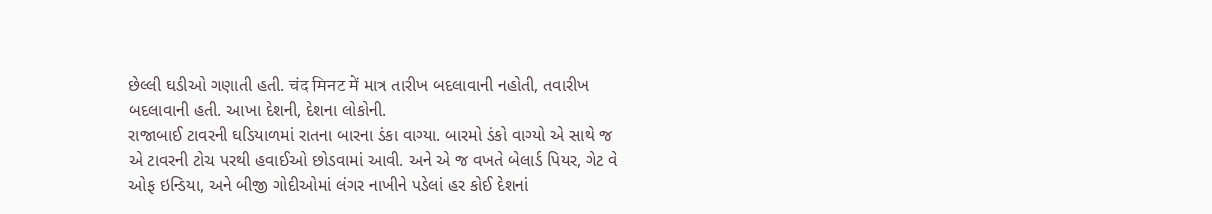છેલ્લી ઘડીઓ ગણાતી હતી. चंद मिनट में માત્ર તારીખ બદલાવાની નહોતી, તવારીખ બદલાવાની હતી. આખા દેશની, દેશના લોકોની.
રાજાબાઈ ટાવરની ઘડિયાળમાં રાતના બારના ડંકા વાગ્યા. બારમો ડંકો વાગ્યો એ સાથે જ એ ટાવરની ટોચ પરથી હવાઈઓ છોડવામાં આવી. અને એ જ વખતે બેલાર્ડ પિયર, ગેટ વે ઓફ ઇન્ડિયા, અને બીજી ગોદીઓમાં લંગર નાખીને પડેલાં હર કોઈ દેશનાં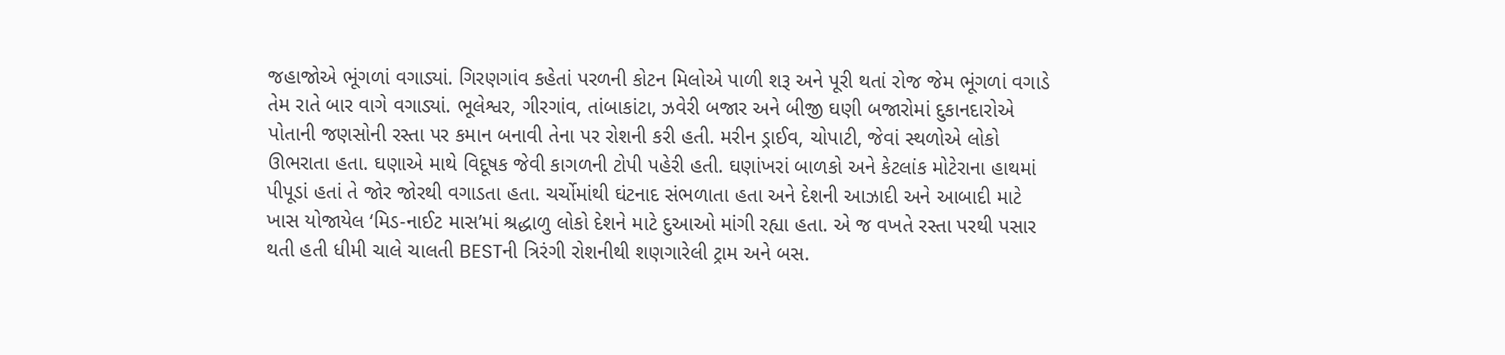જહાજોએ ભૂંગળાં વગાડ્યાં. ગિરણગાંવ કહેતાં પરળની કોટન મિલોએ પાળી શરૂ અને પૂરી થતાં રોજ જેમ ભૂંગળાં વગાડે તેમ રાતે બાર વાગે વગાડ્યાં. ભૂલેશ્વર, ગીરગાંવ, તાંબાકાંટા, ઝવેરી બજાર અને બીજી ઘણી બજારોમાં દુકાનદારોએ પોતાની જણસોની રસ્તા પર કમાન બનાવી તેના પર રોશની કરી હતી. મરીન ડ્રાઈવ, ચોપાટી, જેવાં સ્થળોએ લોકો ઊભરાતા હતા. ઘણાએ માથે વિદૂષક જેવી કાગળની ટોપી પહેરી હતી. ઘણાંખરાં બાળકો અને કેટલાંક મોટેરાના હાથમાં પીપૂડાં હતાં તે જોર જોરથી વગાડતા હતા. ચર્ચોમાંથી ઘંટનાદ સંભળાતા હતા અને દેશની આઝાદી અને આબાદી માટે ખાસ યોજાયેલ ‘મિડ-નાઈટ માસ’માં શ્રદ્ધાળુ લોકો દેશને માટે દુઆઓ માંગી રહ્યા હતા. એ જ વખતે રસ્તા પરથી પસાર થતી હતી ધીમી ચાલે ચાલતી BESTની ત્રિરંગી રોશનીથી શણગારેલી ટ્રામ અને બસ.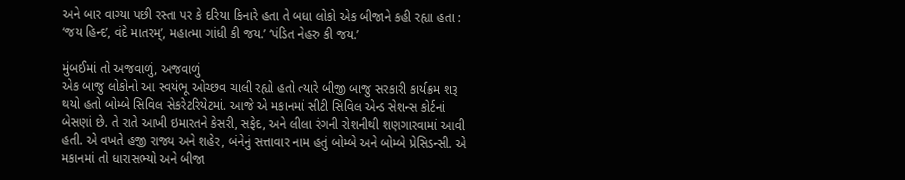અને બાર વાગ્યા પછી રસ્તા પર કે દરિયા કિનારે હતા તે બધા લોકો એક બીજાને કહી રહ્યા હતા : ‘જય હિન્દ’, વંદે માતરમ્’, મહાત્મા ગાંધી કી જય.’ ‘પંડિત નેહરુ કી જય.’

મુંબઈમાં તો અજવાળું, અજવાળું
એક બાજુ લોકોનો આ સ્વયંભૂ ઓચ્છવ ચાલી રહ્યો હતો ત્યારે બીજી બાજુ સરકારી કાર્યક્રમ શરૂ થયો હતો બોમ્બે સિવિલ સેકરેટરિયેટમાં. આજે એ મકાનમાં સીટી સિવિલ એન્ડ સેશન્સ કોર્ટનાં બેસણાં છે. તે રાતે આખી ઇમારતને કેસરી, સફેદ, અને લીલા રંગની રોશનીથી શણગારવામાં આવી હતી. એ વખતે હજી રાજ્ય અને શહેર, બંનેનું સત્તાવાર નામ હતું બોમ્બે અને બોમ્બે પ્રેસિડન્સી. એ મકાનમાં તો ધારાસભ્યો અને બીજા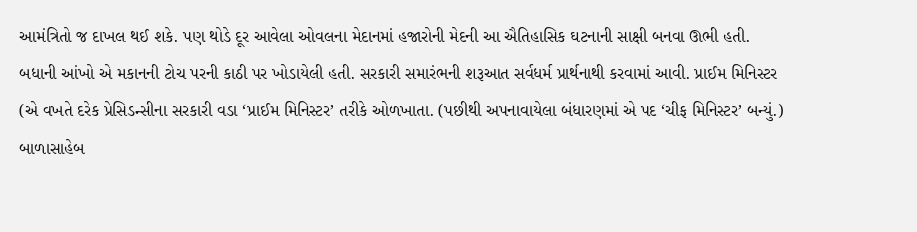આમંત્રિતો જ દાખલ થઈ શકે. પણ થોડે દૂર આવેલા ઓવલના મેદાનમાં હજારોની મેદની આ ઐતિહાસિક ઘટનાની સાક્ષી બનવા ઊભી હતી. બધાની આંખો એ મકાનની ટોચ પરની કાઠી પર ખોડાયેલી હતી. સરકારી સમારંભની શરૂઆત સર્વધર્મ પ્રાર્થનાથી કરવામાં આવી. પ્રાઈમ મિનિસ્ટર (એ વખતે દરેક પ્રેસિડન્સીના સરકારી વડા ‘પ્રાઈમ મિનિસ્ટર’ તરીકે ઓળખાતા. (પછીથી અપનાવાયેલા બંધારણમાં એ પદ ‘ચીફ મિનિસ્ટર’ બન્યું.) બાળાસાહેબ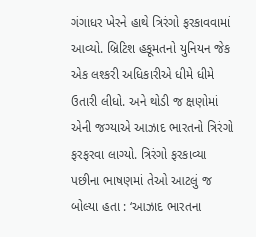ગંગાધર ખેરને હાથે ત્રિરંગો ફરકાવવામાં આવ્યો. બ્રિટિશ હકૂમતનો યુનિયન જેક એક લશ્કરી અધિકારીએ ધીમે ધીમે ઉતારી લીધો. અને થોડી જ ક્ષણોમાં એની જગ્યાએ આઝાદ ભારતનો ત્રિરંગો ફરફરવા લાગ્યો. ત્રિરંગો ફરકાવ્યા પછીના ભાષણમાં તેઓ આટલું જ બોલ્યા હતા : ‘આઝાદ ભારતના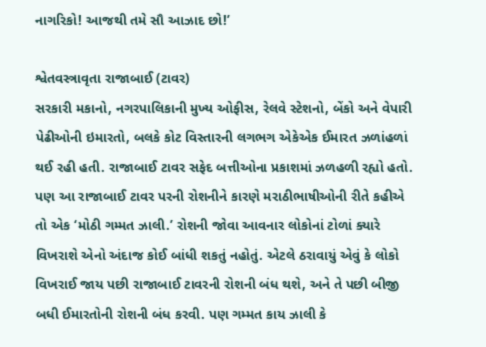નાગરિકો! આજથી તમે સૌ આઝાદ છો!’

શ્વેતવસ્ત્રાવૃતા રાજાબાઈ (ટાવર)
સરકારી મકાનો, નગરપાલિકાની મુખ્ય ઓફીસ, રેલવે સ્ટેશનો, બેંકો અને વેપારી પેઢીઓની ઇમારતો, બલકે કોટ વિસ્તારની લગભગ એકેએક ઈમારત ઝળાંહળાં થઈ રહી હતી. રાજાબાઈ ટાવર સફેદ બત્તીઓના પ્રકાશમાં ઝળહળી રહ્યો હતો. પણ આ રાજાબાઈ ટાવર પરની રોશનીને કારણે મરાઠીભાષીઓની રીતે કહીએ તો એક ‘મોઠી ગમ્મત ઝાલી.’ રોશની જોવા આવનાર લોકોનાં ટોળાં ક્યારે વિખરાશે એનો અંદાજ કોઈ બાંધી શકતું નહોતું. એટલે ઠરાવાયું એવું કે લોકો વિખરાઈ જાય પછી રાજાબાઈ ટાવરની રોશની બંધ થશે, અને તે પછી બીજી બધી ઈમારતોની રોશની બંધ કરવી. પણ ગમ્મત કાય ઝાલી કે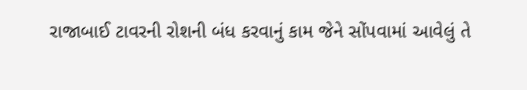રાજાબાઈ ટાવરની રોશની બંધ કરવાનું કામ જેને સોંપવામાં આવેલું તે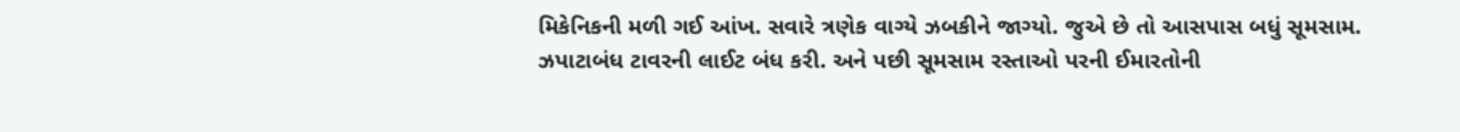મિકેનિકની મળી ગઈ આંખ. સવારે ત્રણેક વાગ્યે ઝબકીને જાગ્યો. જુએ છે તો આસપાસ બધું સૂમસામ. ઝપાટાબંધ ટાવરની લાઈટ બંધ કરી. અને પછી સૂમસામ રસ્તાઓ પરની ઈમારતોની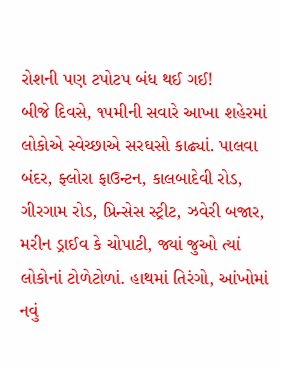રોશની પણ ટપોટપ બંધ થઈ ગઈ!
બીજે દિવસે, ૧૫મીની સવારે આખા શહેરમાં લોકોએ સ્વેચ્છાએ સરઘસો કાઢ્યાં. પાલવા બંદર, ફ્લોરા ફાઉન્ટન, કાલબાદેવી રોડ, ગીરગામ રોડ, પ્રિન્સેસ સ્ટ્રીટ, ઝવેરી બજાર, મરીન ડ્રાઈવ કે ચોપાટી, જ્યાં જુઓ ત્યાં લોકોનાં ટોળેટોળાં. હાથમાં તિરંગો, આંખોમાં નવું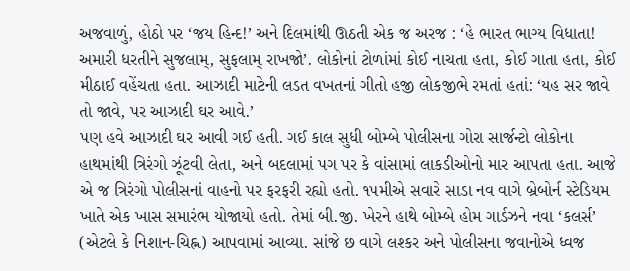અજવાળું, હોઠો પર ‘જય હિન્દ!’ અને દિલમાંથી ઊઠતી એક જ અરજ : ‘હે ભારત ભાગ્ય વિધાતા! અમારી ધરતીને સુજલામ્, સુફલામ્ રાખજો’. લોકોનાં ટોળાંમાં કોઈ નાચતા હતા, કોઈ ગાતા હતા, કોઈ મીઠાઈ વહેંચતા હતા. આઝાદી માટેની લડત વખતનાં ગીતો હજી લોકજીભે રમતાં હતાં: ‘યહ સર જાવે તો જાવે, પર આઝાદી ઘર આવે.’
પણ હવે આઝાદી ઘર આવી ગઈ હતી. ગઈ કાલ સુધી બોમ્બે પોલીસના ગોરા સાર્જન્ટો લોકોના હાથમાંથી ત્રિરંગો ઝૂંટવી લેતા, અને બદલામાં પગ પર કે વાંસામાં લાકડીઓનો માર આપતા હતા. આજે એ જ ત્રિરંગો પોલીસનાં વાહનો પર ફરફરી રહ્યો હતો. ૧૫મીએ સવારે સાડા નવ વાગે બ્રેબોર્ન સ્ટેડિયમ ખાતે એક ખાસ સમારંભ યોજાયો હતો. તેમાં બી.જી. ખેરને હાથે બોમ્બે હોમ ગાર્ડઝને નવા ‘કલર્સ’ (એટલે કે નિશાન-ચિહ્ન) આપવામાં આવ્યા. સાંજે છ વાગે લશ્કર અને પોલીસના જવાનોએ ધ્વજ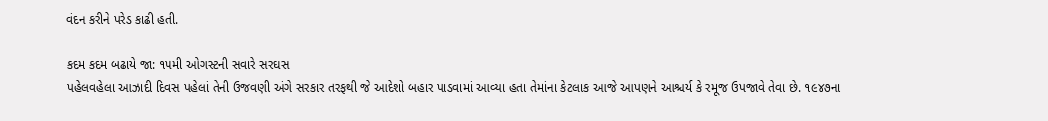વંદન કરીને પરેડ કાઢી હતી.

કદમ કદમ બઢાયે જા: ૧૫મી ઓગસ્ટની સવારે સરઘસ
પહેલવહેલા આઝાદી દિવસ પહેલાં તેની ઉજવણી અંગે સરકાર તરફથી જે આદેશો બહાર પાડવામાં આવ્યા હતા તેમાંના કેટલાક આજે આપણને આશ્ચર્ય કે રમૂજ ઉપજાવે તેવા છે. ૧૯૪૭ના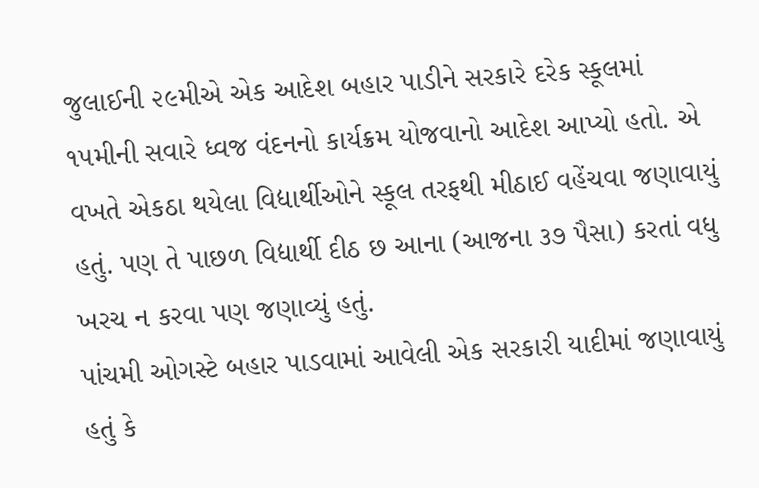જુલાઈની ૨૯મીએ એક આદેશ બહાર પાડીને સરકારે દરેક સ્કૂલમાં ૧૫મીની સવારે ધ્વજ વંદનનો કાર્યક્રમ યોજવાનો આદેશ આપ્યો હતો. એ વખતે એકઠા થયેલા વિદ્યાર્થીઓને સ્કૂલ તરફથી મીઠાઈ વહેંચવા જણાવાયું હતું. પણ તે પાછળ વિદ્યાર્થી દીઠ છ આના (આજના ૩૭ પૈસા) કરતાં વધુ ખરચ ન કરવા પણ જણાવ્યું હતું.
પાંચમી ઓગસ્ટે બહાર પાડવામાં આવેલી એક સરકારી યાદીમાં જણાવાયું હતું કે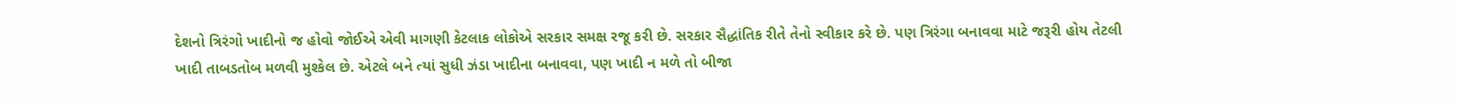દેશનો ત્રિરંગો ખાદીનો જ હોવો જોઈએ એવી માગણી કેટલાક લોકોએ સરકાર સમક્ષ રજૂ કરી છે. સરકાર સૈદ્ધાંતિક રીતે તેનો સ્વીકાર કરે છે. પણ ત્રિરંગા બનાવવા માટે જરૂરી હોય તેટલી ખાદી તાબડતોબ મળવી મુશ્કેલ છે. એટલે બને ત્યાં સુધી ઝંડા ખાદીના બનાવવા, પણ ખાદી ન મળે તો બીજા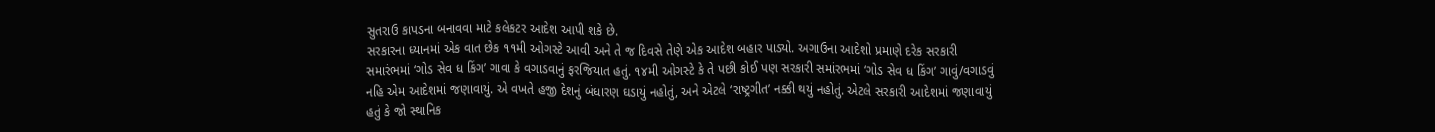સુતરાઉ કાપડના બનાવવા માટે કલેકટર આદેશ આપી શકે છે.
સરકારના ધ્યાનમાં એક વાત છેક ૧૧મી ઓગસ્ટે આવી અને તે જ દિવસે તેણે એક આદેશ બહાર પાડ્યો. અગાઉના આદેશો પ્રમાણે દરેક સરકારી સમારંભમાં ‘ગોડ સેવ ધ કિંગ’ ગાવા કે વગાડવાનું ફરજિયાત હતું. ૧૪મી ઓગસ્ટે કે તે પછી કોઈ પણ સરકારી સમાંરભમાં ‘ગોડ સેવ ધ કિંગ’ ગાવું/વગાડવું નહિ એમ આદેશમાં જણાવાયું. એ વખતે હજી દેશનું બંધારણ ઘડાયું નહોતું, અને એટલે ‘રાષ્ટ્રગીત’ નક્કી થયું નહોતું. એટલે સરકારી આદેશમાં જણાવાયું હતું કે જો સ્થાનિક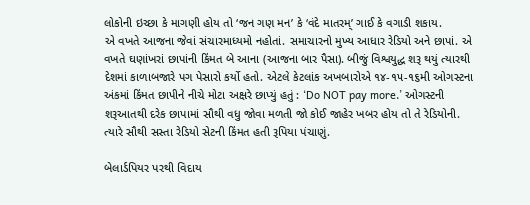લોકોની ઇચ્છા કે માગણી હોય તો ‘જન ગણ મન’ કે ‘વંદે માતરમ્’ ગાઈ કે વગાડી શકાય.
એ વખતે આજના જેવાં સંચારમાધ્યમો નહોતાં. સમાચારનો મુખ્ય આધાર રેડિયો અને છાપાં. એ વખતે ઘણાંખરાં છાપાંની કિંમત બે આના (આજના બાર પૈસા). બીજું વિશ્વયુદ્ધ શરૂ થયું ત્યારથી દેશમાં કાળાબજારે પગ પેસારો કર્યો હતો. એટલે કેટલાંક અખબારોએ ૧૪-૧૫-૧૬મી ઓગસ્ટના અંકમાં કિંમત છાપીને નીચે મોટા અક્ષરે છાપ્યું હતું : ‘Do NOT pay more.’ ઓગસ્ટની શરૂઆતથી દરેક છાપામાં સૌથી વધુ જોવા મળતી જો કોઈ જાહેર ખબર હોય તો તે રેડિયોની. ત્યારે સૌથી સસ્તા રેડિયો સેટની કિંમત હતી રૂપિયા પંચાણું.

બેલાર્ડપિયર પરથી વિદાય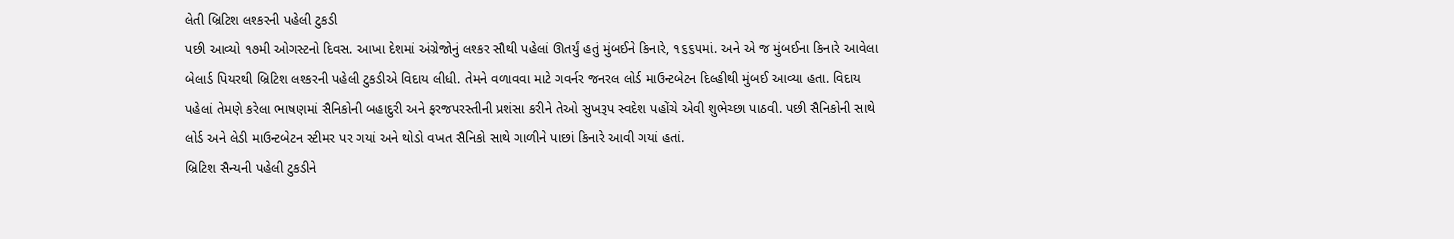લેતી બ્રિટિશ લશ્કરની પહેલી ટુકડી
પછી આવ્યો ૧૭મી ઓગસ્ટનો દિવસ. આખા દેશમાં અંગ્રેજોનું લશ્કર સૌથી પહેલાં ઊતર્યું હતું મુંબઈને કિનારે, ૧૬૬૫માં. અને એ જ મુંબઈના કિનારે આવેલા બેલાર્ડ પિયરથી બ્રિટિશ લશ્કરની પહેલી ટુકડીએ વિદાય લીધી. તેમને વળાવવા માટે ગવર્નર જનરલ લોર્ડ માઉન્ટબેટન દિલ્હીથી મુંબઈ આવ્યા હતા. વિદાય પહેલાં તેમણે કરેલા ભાષણમાં સૈનિકોની બહાદુરી અને ફરજપરસ્તીની પ્રશંસા કરીને તેઓ સુખરૂપ સ્વદેશ પહોંચે એવી શુભેચ્છા પાઠવી. પછી સૈનિકોની સાથે લોર્ડ અને લેડી માઉન્ટબેટન સ્ટીમર પર ગયાં અને થોડો વખત સૈનિકો સાથે ગાળીને પાછાં કિનારે આવી ગયાં હતાં.
બ્રિટિશ સૈન્યની પહેલી ટુકડીને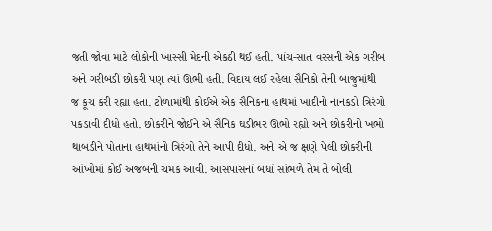જતી જોવા માટે લોકોની ખાસ્સી મેદની એકઠી થઈ હતી. પાંચ-સાત વરસની એક ગરીબ અને ગરીબડી છોકરી પણ ત્યાં ઊભી હતી. વિદાય લઈ રહેલા સૈનિકો તેની બાજુમાંથી જ કૂચ કરી રહ્યા હતા. ટોળામાંથી કોઈએ એક સૈનિકના હાથમાં ખાદીનો નાનકડો ત્રિરંગો પકડાવી દીધો હતો. છોકરીને જોઈને એ સૈનિક ઘડીભર ઊભો રહ્યો અને છોકરીનો ખભો થાબડીને પોતાના હાથમાંનો ત્રિરંગો તેને આપી દીધો. અને એ જ ક્ષણે પેલી છોકરીની આંખોમાં કોઈ અજબની ચમક આવી. આસપાસનાં બધાં સાંભળે તેમ તે બોલી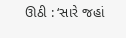ઊઠી : ‘સારે જહાં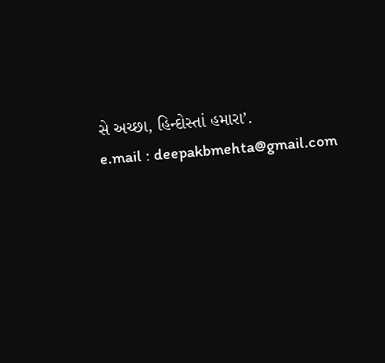સે અચ્છા, હિન્દોસ્તાં હમારા’.
e.mail : deepakbmehta@gmail.com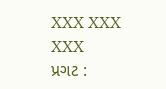XXX XXX XXX
પ્રગટ :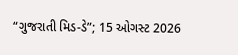“ગુજરાતી મિડ-ડે”; 15 ઓગસ્ટ 2026